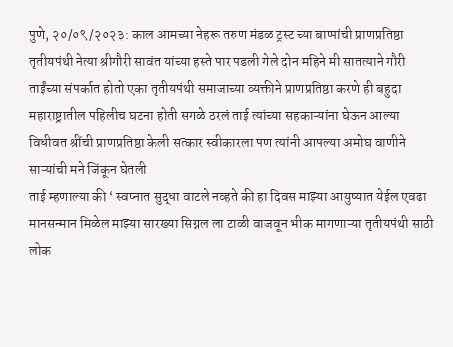पुणे, २०/०९/२०२३: काल आमच्या नेहरू तरुण मंडळ ट्रस्ट च्या बाप्पांची प्राणप्रतिष्ठा तृतीयपंथी नेत्या श्रीगौरी सावंत यांच्या हस्ते पार पडली गेले दोन महिने मी सातत्याने गौरी ताईंच्या संपर्कात होतो एका तृतीयपंथी समाजाच्या व्यक्तीने प्राणप्रतिष्ठा करणे ही बहुदा महाराष्ट्रातील पहिलीच घटना होती सगळे ठरलं ताई त्यांच्या सहकाऱ्यांना घेऊन आल्या विधीवत श्रींची प्राणप्रतिष्ठा केली सत्कार स्वीकारला पण त्यांनी आपल्या अमोघ वाणीने साऱ्यांची मने जिंकून घेतली
ताई म्हणाल्या की ‘ स्वप्नात सुद्धा वाटले नव्हते की हा दिवस माझ्या आयुष्यात येईल एवढा मानसन्मान मिळेल माझ्या सारख्या सिग्नल ला टाळी वाजवून भीक मागणाऱ्या तृतीयपंथी साठी लोक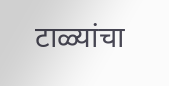टाळ्यांचा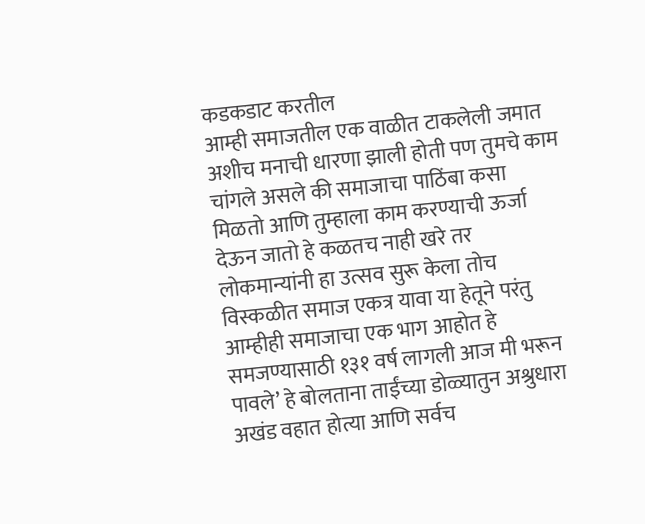कडकडाट करतील
आम्ही समाजतील एक वाळीत टाकलेली जमात अशीच मनाची धारणा झाली होती पण तुमचे काम चांगले असले की समाजाचा पाठिंबा कसा मिळतो आणि तुम्हाला काम करण्याची ऊर्जा देऊन जातो हे कळतच नाही खरे तर लोकमान्यांनी हा उत्सव सुरू केला तोच विस्कळीत समाज एकत्र यावा या हेतूने परंतु आम्हीही समाजाचा एक भाग आहोत हे समजण्यासाठी १३१ वर्ष लागली आज मी भरून पावले’ हे बोलताना ताईंच्या डोळ्यातुन अश्रुधारा अखंड वहात होत्या आणि सर्वच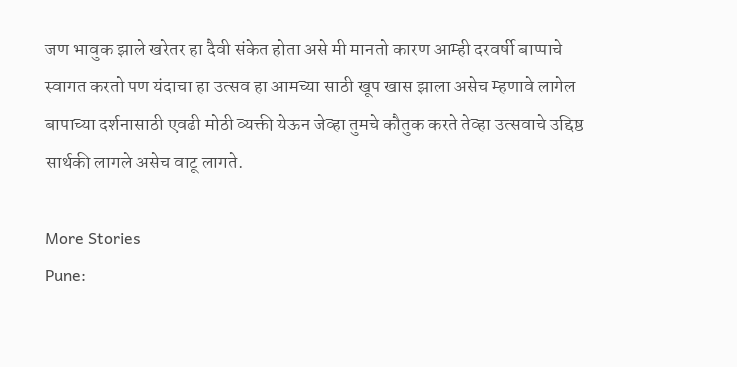जण भावुक झाले खरेतर हा दैवी संकेत होता असे मी मानतो कारण आम्ही दरवर्षी बाप्पाचे स्वागत करतो पण यंदाचा हा उत्सव हा आमच्या साठी खूप खास झाला असेच म्हणावे लागेल बापाच्या दर्शनासाठी एवढी मोठी व्यक्ती येऊन जेव्हा तुमचे कौतुक करते तेव्हा उत्सवाचे उद्दिष्ठ सार्थकी लागले असेच वाटू लागते.

More Stories
Pune: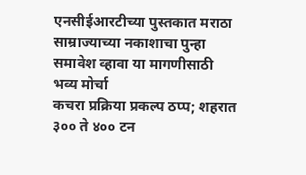एनसीईआरटीच्या पुस्तकात मराठा साम्राज्याच्या नकाशाचा पुन्हा समावेश व्हावा या मागणीसाठी भव्य मोर्चा
कचरा प्रक्रिया प्रकल्प ठप्प; शहरात ३०० ते ४०० टन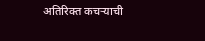अतिरिक्त कचऱ्याची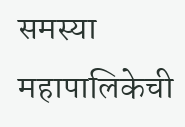समस्या
महापालिकेची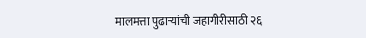मालमत्ता पुढाऱ्यांची जहागीरीसाठी २६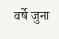वर्षे जुना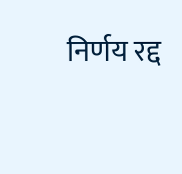निर्णय रद्द